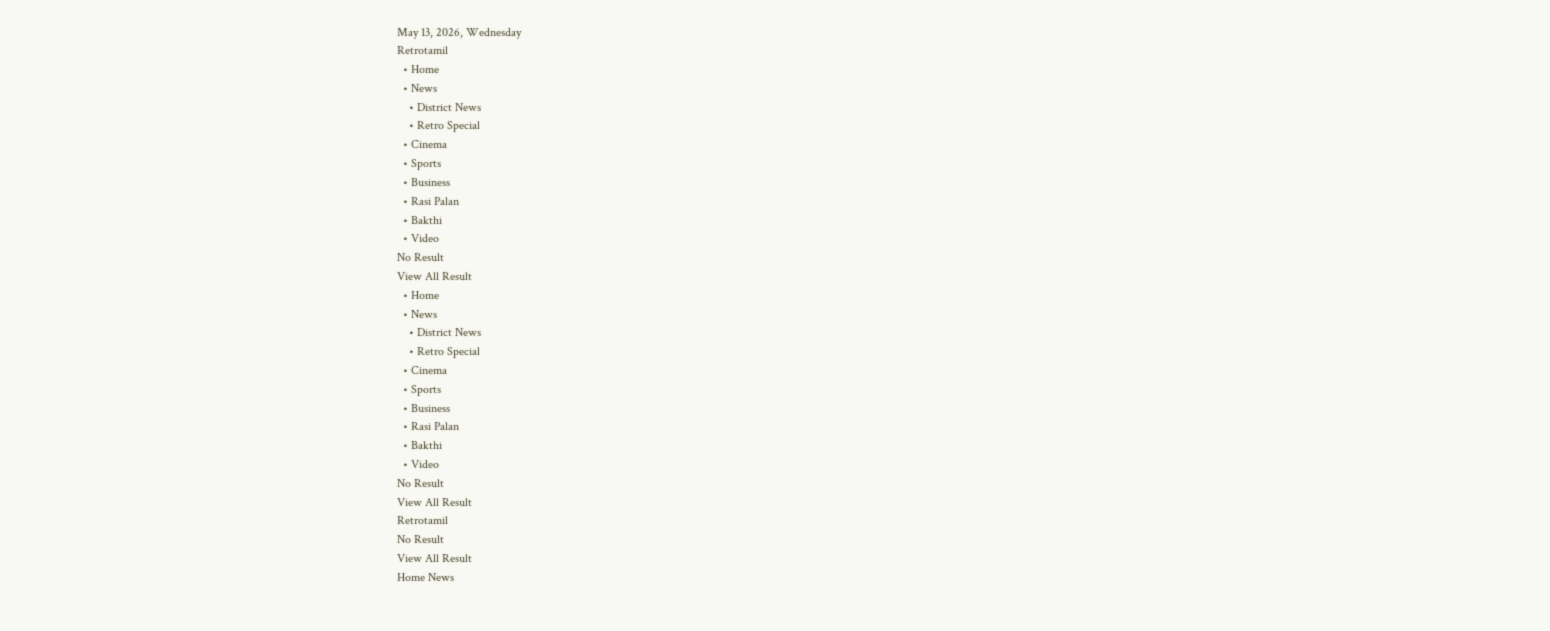May 13, 2026, Wednesday
Retrotamil
  • Home
  • News
    • District News
    • Retro Special
  • Cinema
  • Sports
  • Business
  • Rasi Palan
  • Bakthi
  • Video
No Result
View All Result
  • Home
  • News
    • District News
    • Retro Special
  • Cinema
  • Sports
  • Business
  • Rasi Palan
  • Bakthi
  • Video
No Result
View All Result
Retrotamil
No Result
View All Result
Home News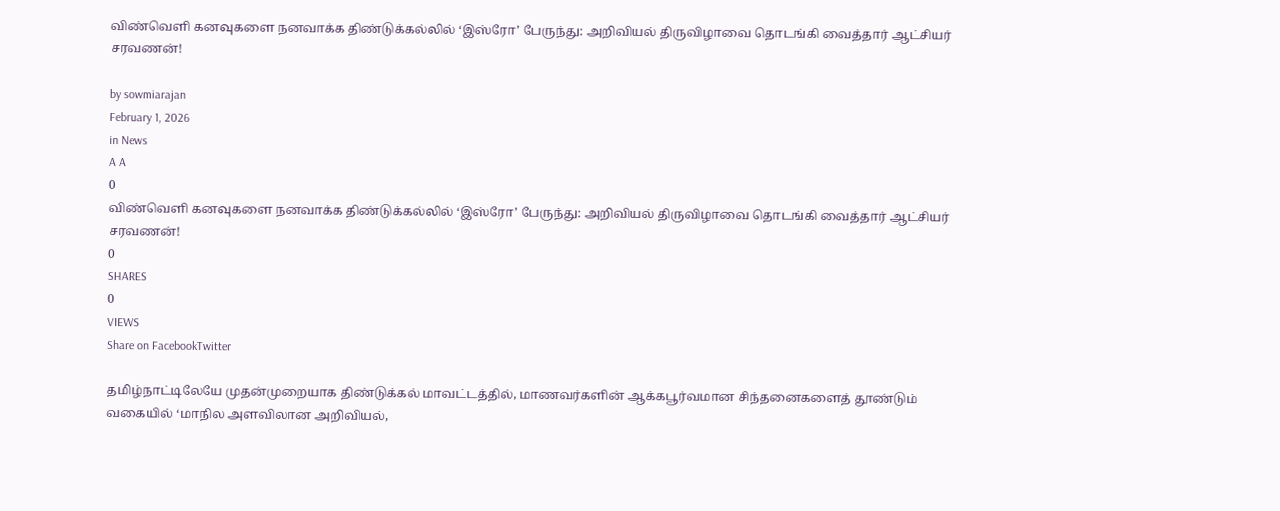விண்வெளி கனவுகளை நனவாக்க திண்டுக்கல்லில் ‘இஸ்ரோ’ பேருந்து: அறிவியல் திருவிழாவை தொடங்கி வைத்தார் ஆட்சியர் சரவணன்!

by sowmiarajan
February 1, 2026
in News
A A
0
விண்வெளி கனவுகளை நனவாக்க திண்டுக்கல்லில் ‘இஸ்ரோ’ பேருந்து: அறிவியல் திருவிழாவை தொடங்கி வைத்தார் ஆட்சியர் சரவணன்!
0
SHARES
0
VIEWS
Share on FacebookTwitter

தமிழ்நாட்டிலேயே முதன்முறையாக திண்டுக்கல் மாவட்டத்தில், மாணவர்களின் ஆக்கபூர்வமான சிந்தனைகளைத் தூண்டும் வகையில் ‘மாநில அளவிலான அறிவியல்,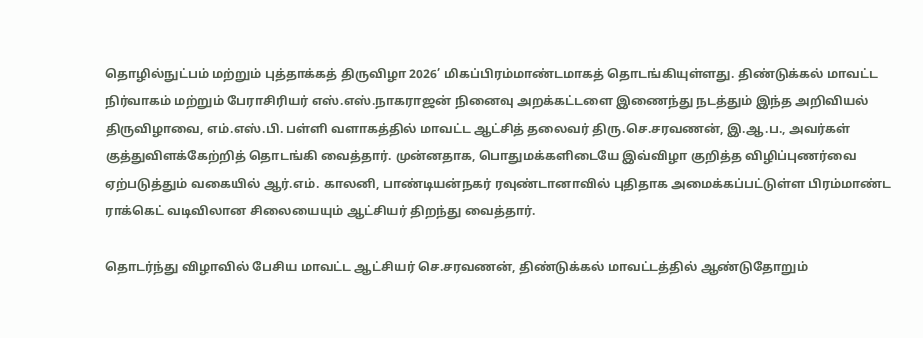தொழில்நுட்பம் மற்றும் புத்தாக்கத் திருவிழா 2026’ மிகப்பிரம்மாண்டமாகத் தொடங்கியுள்ளது. திண்டுக்கல் மாவட்ட நிர்வாகம் மற்றும் பேராசிரியர் எஸ்.எஸ்.நாகராஜன் நினைவு அறக்கட்டளை இணைந்து நடத்தும் இந்த அறிவியல் திருவிழாவை, எம்.எஸ்.பி. பள்ளி வளாகத்தில் மாவட்ட ஆட்சித் தலைவர் திரு.செ.சரவணன், இ.ஆ.ப., அவர்கள் குத்துவிளக்கேற்றித் தொடங்கி வைத்தார். முன்னதாக, பொதுமக்களிடையே இவ்விழா குறித்த விழிப்புணர்வை ஏற்படுத்தும் வகையில் ஆர்.எம். காலனி, பாண்டியன்நகர் ரவுண்டானாவில் புதிதாக அமைக்கப்பட்டுள்ள பிரம்மாண்ட ராக்கெட் வடிவிலான சிலையையும் ஆட்சியர் திறந்து வைத்தார்.

தொடர்ந்து விழாவில் பேசிய மாவட்ட ஆட்சியர் செ.சரவணன், திண்டுக்கல் மாவட்டத்தில் ஆண்டுதோறும்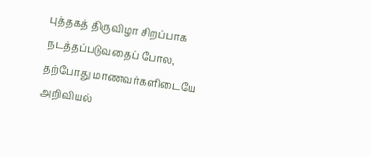புத்தகத் திருவிழா சிறப்பாக நடத்தப்படுவதைப் போல, தற்போது மாணவர்களிடையே அறிவியல்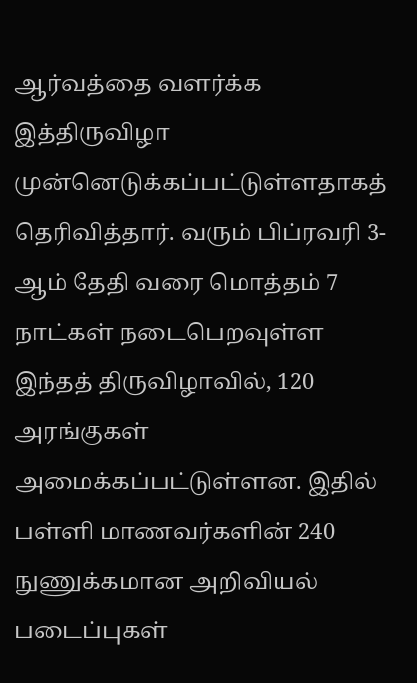ஆர்வத்தை வளர்க்க இத்திருவிழா முன்னெடுக்கப்பட்டுள்ளதாகத் தெரிவித்தார். வரும் பிப்ரவரி 3-ஆம் தேதி வரை மொத்தம் 7 நாட்கள் நடைபெறவுள்ள இந்தத் திருவிழாவில், 120 அரங்குகள் அமைக்கப்பட்டுள்ளன. இதில் பள்ளி மாணவர்களின் 240 நுணுக்கமான அறிவியல் படைப்புகள்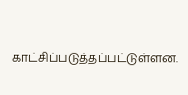காட்சிப்படுத்தப்பட்டுள்ளன.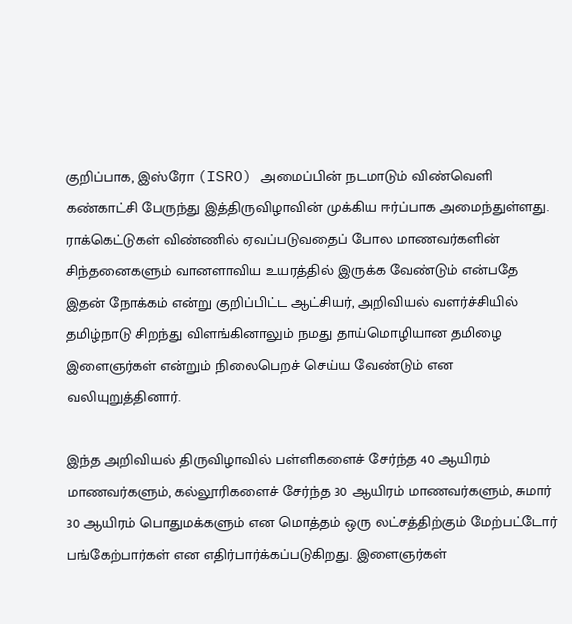குறிப்பாக, இஸ்ரோ (ISRO) அமைப்பின் நடமாடும் விண்வெளி கண்காட்சி பேருந்து இத்திருவிழாவின் முக்கிய ஈர்ப்பாக அமைந்துள்ளது. ராக்கெட்டுகள் விண்ணில் ஏவப்படுவதைப் போல மாணவர்களின் சிந்தனைகளும் வானளாவிய உயரத்தில் இருக்க வேண்டும் என்பதே இதன் நோக்கம் என்று குறிப்பிட்ட ஆட்சியர், அறிவியல் வளர்ச்சியில் தமிழ்நாடு சிறந்து விளங்கினாலும் நமது தாய்மொழியான தமிழை இளைஞர்கள் என்றும் நிலைபெறச் செய்ய வேண்டும் என வலியுறுத்தினார்.

இந்த அறிவியல் திருவிழாவில் பள்ளிகளைச் சேர்ந்த 40 ஆயிரம் மாணவர்களும், கல்லூரிகளைச் சேர்ந்த 30 ஆயிரம் மாணவர்களும், சுமார் 30 ஆயிரம் பொதுமக்களும் என மொத்தம் ஒரு லட்சத்திற்கும் மேற்பட்டோர் பங்கேற்பார்கள் என எதிர்பார்க்கப்படுகிறது. இளைஞர்கள்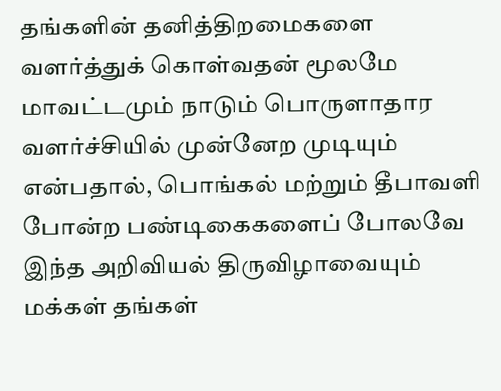தங்களின் தனித்திறமைகளை வளர்த்துக் கொள்வதன் மூலமே மாவட்டமும் நாடும் பொருளாதார வளர்ச்சியில் முன்னேற முடியும் என்பதால், பொங்கல் மற்றும் தீபாவளி போன்ற பண்டிகைகளைப் போலவே இந்த அறிவியல் திருவிழாவையும் மக்கள் தங்கள்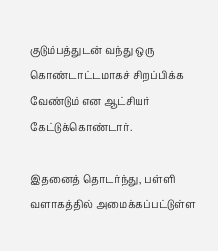குடும்பத்துடன் வந்து ஒரு கொண்டாட்டமாகச் சிறப்பிக்க வேண்டும் என ஆட்சியர் கேட்டுக்கொண்டார்.

இதனைத் தொடர்ந்து, பள்ளி வளாகத்தில் அமைக்கப்பட்டுள்ள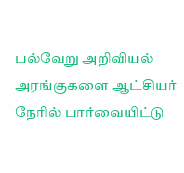பல்வேறு அறிவியல் அரங்குகளை ஆட்சியர் நேரில் பார்வையிட்டு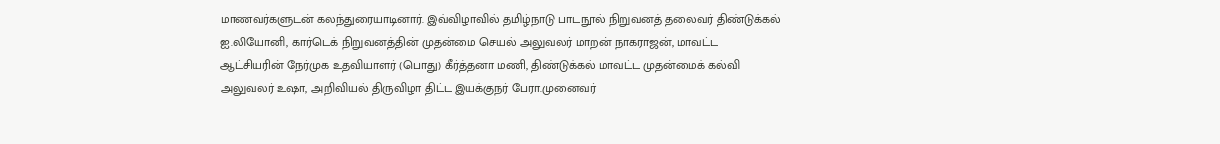மாணவர்களுடன் கலந்துரையாடினார். இவ்விழாவில் தமிழ்நாடு பாடநூல் நிறுவனத் தலைவர் திண்டுக்கல் ஐ.லியோனி, கார்டெக் நிறுவனத்தின் முதன்மை செயல் அலுவலர் மாறன் நாகராஜன், மாவட்ட ஆட்சியரின் நேர்முக உதவியாளர் (பொது) கீர்த்தனா மணி, திண்டுக்கல் மாவட்ட முதன்மைக் கல்வி அலுவலர் உஷா, அறிவியல் திருவிழா திட்ட இயக்குநர் பேரா.முனைவர்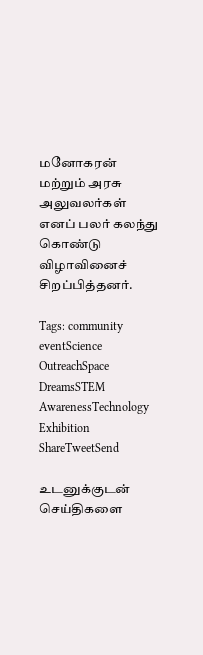மனோகரன் மற்றும் அரசு அலுவலர்கள் எனப் பலர் கலந்து கொண்டு விழாவினைச் சிறப்பித்தனர்.

Tags: community eventScience OutreachSpace DreamsSTEM AwarenessTechnology Exhibition
ShareTweetSend

உடனுக்குடன் செய்திகளை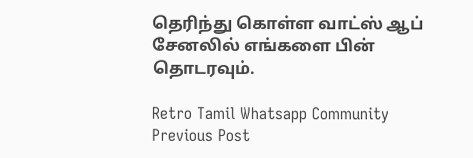தெரிந்து கொள்ள வாட்ஸ் ஆப் சேனலில் எங்களை பின் தொடரவும்.

Retro Tamil Whatsapp Community
Previous Post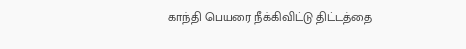காந்தி பெயரை நீக்கிவிட்டு திட்டத்தை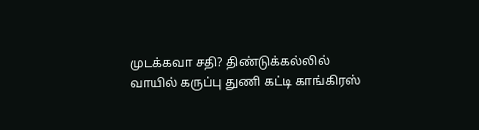முடக்கவா சதி? திண்டுக்கல்லில் வாயில் கருப்பு துணி கட்டி காங்கிரஸ்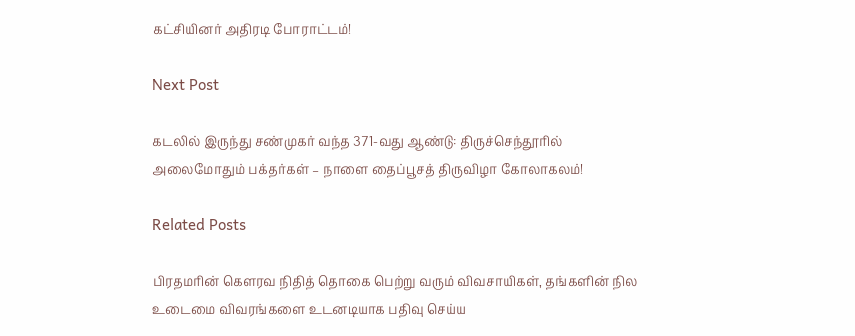கட்சியினர் அதிரடி போராட்டம்!

Next Post

கடலில் இருந்து சண்முகர் வந்த 371-வது ஆண்டு: திருச்செந்தூரில் அலைமோதும் பக்தர்கள் – நாளை தைப்பூசத் திருவிழா கோலாகலம்!

Related Posts

பிரதமரின் கௌரவ நிதித் தொகை பெற்று வரும் விவசாயிகள், தங்களின் நில உடைமை விவரங்களை உடனடியாக பதிவு செய்ய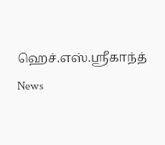ஹெச்.எஸ்.ஸ்ரீகாந்த்
News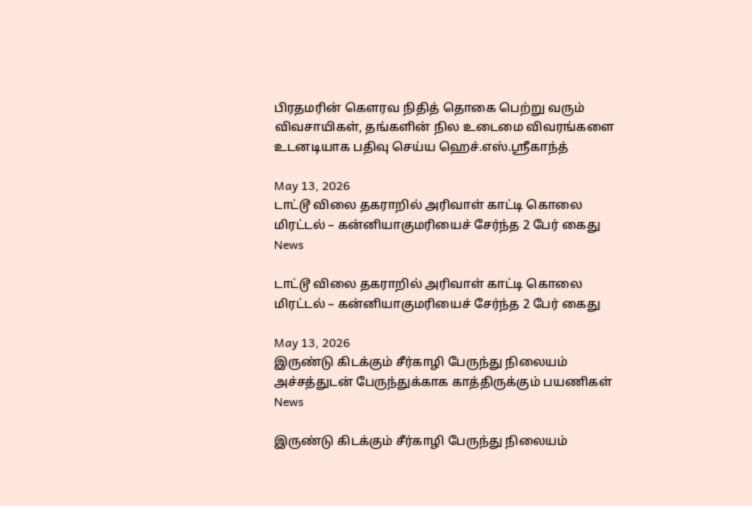பிரதமரின் கௌரவ நிதித் தொகை பெற்று வரும் விவசாயிகள், தங்களின் நில உடைமை விவரங்களை உடனடியாக பதிவு செய்ய ஹெச்.எஸ்.ஸ்ரீகாந்த்

May 13, 2026
டாட்டூ விலை தகராறில் அரிவாள் காட்டி கொலை மிரட்டல் – கன்னியாகுமரியைச் சேர்ந்த 2 பேர் கைது
News

டாட்டூ விலை தகராறில் அரிவாள் காட்டி கொலை மிரட்டல் – கன்னியாகுமரியைச் சேர்ந்த 2 பேர் கைது

May 13, 2026
இருண்டு கிடக்கும் சீர்காழி பேருந்து நிலையம் அச்சத்துடன் பேருந்துக்காக காத்திருக்கும் பயணிகள்
News

இருண்டு கிடக்கும் சீர்காழி பேருந்து நிலையம்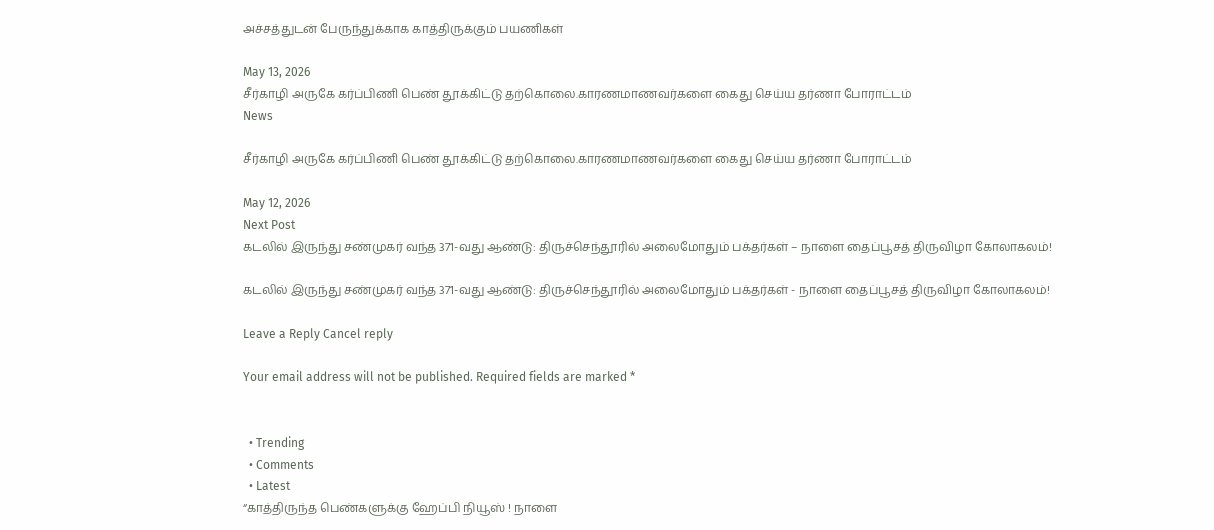அச்சத்துடன் பேருந்துக்காக காத்திருக்கும் பயணிகள்

May 13, 2026
சீர்காழி அருகே கர்ப்பிணி பெண் தூக்கிட்டு தற்கொலை.காரணமாணவர்களை கைது செய்ய தர்ணா போராட்டம்
News

சீர்காழி அருகே கர்ப்பிணி பெண் தூக்கிட்டு தற்கொலை.காரணமாணவர்களை கைது செய்ய தர்ணா போராட்டம்

May 12, 2026
Next Post
கடலில் இருந்து சண்முகர் வந்த 371-வது ஆண்டு: திருச்செந்தூரில் அலைமோதும் பக்தர்கள் – நாளை தைப்பூசத் திருவிழா கோலாகலம்!

கடலில் இருந்து சண்முகர் வந்த 371-வது ஆண்டு: திருச்செந்தூரில் அலைமோதும் பக்தர்கள் - நாளை தைப்பூசத் திருவிழா கோலாகலம்!

Leave a Reply Cancel reply

Your email address will not be published. Required fields are marked *


  • Trending
  • Comments
  • Latest
“காத்திருந்த பெண்களுக்கு ஹேப்பி நியூஸ் ! நாளை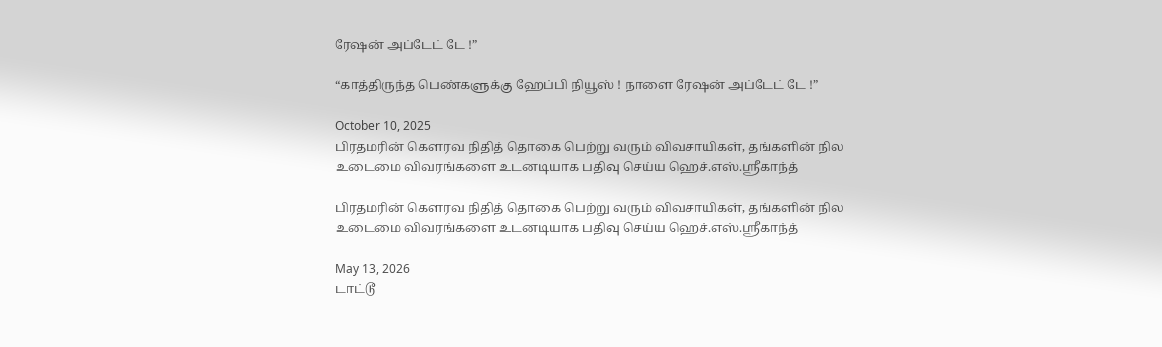ரேஷன் அப்டேட் டே !”

“காத்திருந்த பெண்களுக்கு ஹேப்பி நியூஸ் ! நாளை ரேஷன் அப்டேட் டே !”

October 10, 2025
பிரதமரின் கௌரவ நிதித் தொகை பெற்று வரும் விவசாயிகள், தங்களின் நில உடைமை விவரங்களை உடனடியாக பதிவு செய்ய ஹெச்.எஸ்.ஸ்ரீகாந்த்

பிரதமரின் கௌரவ நிதித் தொகை பெற்று வரும் விவசாயிகள், தங்களின் நில உடைமை விவரங்களை உடனடியாக பதிவு செய்ய ஹெச்.எஸ்.ஸ்ரீகாந்த்

May 13, 2026
டாட்டூ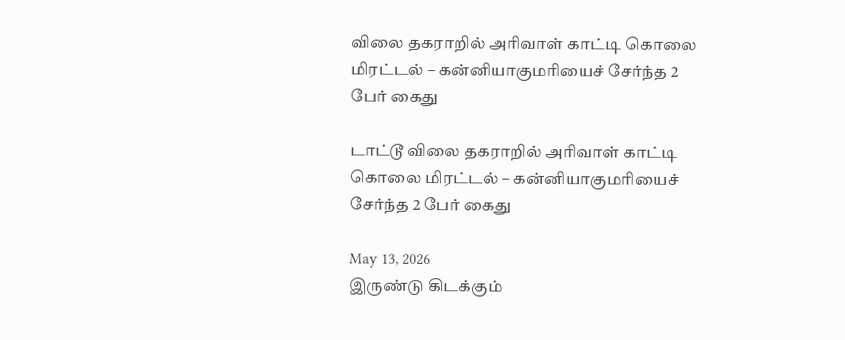விலை தகராறில் அரிவாள் காட்டி கொலை மிரட்டல் – கன்னியாகுமரியைச் சேர்ந்த 2 பேர் கைது

டாட்டூ விலை தகராறில் அரிவாள் காட்டி கொலை மிரட்டல் – கன்னியாகுமரியைச் சேர்ந்த 2 பேர் கைது

May 13, 2026
இருண்டு கிடக்கும்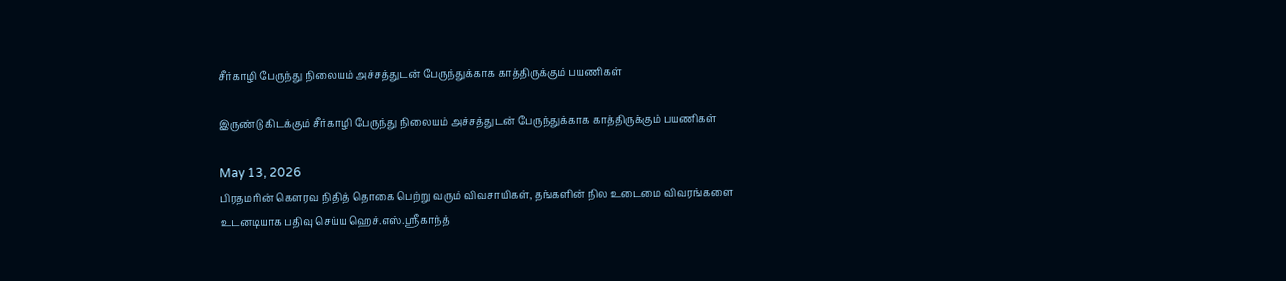சீர்காழி பேருந்து நிலையம் அச்சத்துடன் பேருந்துக்காக காத்திருக்கும் பயணிகள்

இருண்டு கிடக்கும் சீர்காழி பேருந்து நிலையம் அச்சத்துடன் பேருந்துக்காக காத்திருக்கும் பயணிகள்

May 13, 2026
பிரதமரின் கௌரவ நிதித் தொகை பெற்று வரும் விவசாயிகள், தங்களின் நில உடைமை விவரங்களை உடனடியாக பதிவு செய்ய ஹெச்.எஸ்.ஸ்ரீகாந்த்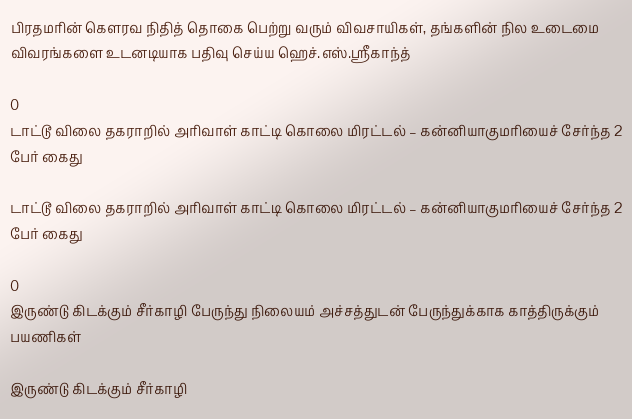பிரதமரின் கௌரவ நிதித் தொகை பெற்று வரும் விவசாயிகள், தங்களின் நில உடைமை விவரங்களை உடனடியாக பதிவு செய்ய ஹெச்.எஸ்.ஸ்ரீகாந்த்

0
டாட்டூ விலை தகராறில் அரிவாள் காட்டி கொலை மிரட்டல் – கன்னியாகுமரியைச் சேர்ந்த 2 பேர் கைது

டாட்டூ விலை தகராறில் அரிவாள் காட்டி கொலை மிரட்டல் – கன்னியாகுமரியைச் சேர்ந்த 2 பேர் கைது

0
இருண்டு கிடக்கும் சீர்காழி பேருந்து நிலையம் அச்சத்துடன் பேருந்துக்காக காத்திருக்கும் பயணிகள்

இருண்டு கிடக்கும் சீர்காழி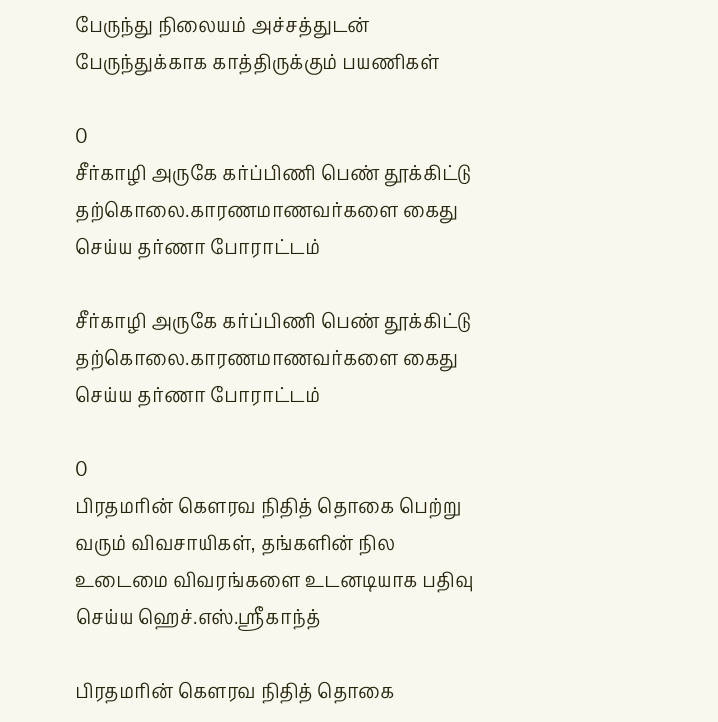பேருந்து நிலையம் அச்சத்துடன் பேருந்துக்காக காத்திருக்கும் பயணிகள்

0
சீர்காழி அருகே கர்ப்பிணி பெண் தூக்கிட்டு தற்கொலை.காரணமாணவர்களை கைது செய்ய தர்ணா போராட்டம்

சீர்காழி அருகே கர்ப்பிணி பெண் தூக்கிட்டு தற்கொலை.காரணமாணவர்களை கைது செய்ய தர்ணா போராட்டம்

0
பிரதமரின் கௌரவ நிதித் தொகை பெற்று வரும் விவசாயிகள், தங்களின் நில உடைமை விவரங்களை உடனடியாக பதிவு செய்ய ஹெச்.எஸ்.ஸ்ரீகாந்த்

பிரதமரின் கௌரவ நிதித் தொகை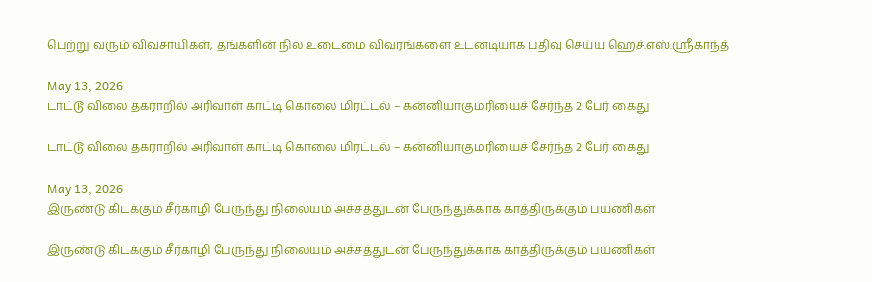பெற்று வரும் விவசாயிகள், தங்களின் நில உடைமை விவரங்களை உடனடியாக பதிவு செய்ய ஹெச்.எஸ்.ஸ்ரீகாந்த்

May 13, 2026
டாட்டூ விலை தகராறில் அரிவாள் காட்டி கொலை மிரட்டல் – கன்னியாகுமரியைச் சேர்ந்த 2 பேர் கைது

டாட்டூ விலை தகராறில் அரிவாள் காட்டி கொலை மிரட்டல் – கன்னியாகுமரியைச் சேர்ந்த 2 பேர் கைது

May 13, 2026
இருண்டு கிடக்கும் சீர்காழி பேருந்து நிலையம் அச்சத்துடன் பேருந்துக்காக காத்திருக்கும் பயணிகள்

இருண்டு கிடக்கும் சீர்காழி பேருந்து நிலையம் அச்சத்துடன் பேருந்துக்காக காத்திருக்கும் பயணிகள்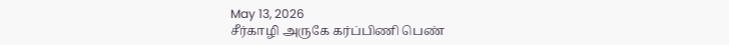May 13, 2026
சீர்காழி அருகே கர்ப்பிணி பெண்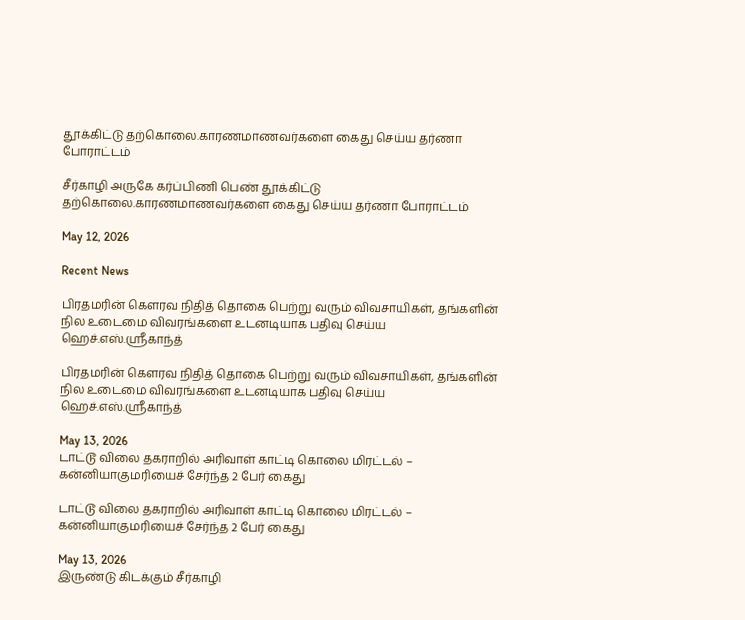தூக்கிட்டு தற்கொலை.காரணமாணவர்களை கைது செய்ய தர்ணா போராட்டம்

சீர்காழி அருகே கர்ப்பிணி பெண் தூக்கிட்டு தற்கொலை.காரணமாணவர்களை கைது செய்ய தர்ணா போராட்டம்

May 12, 2026

Recent News

பிரதமரின் கௌரவ நிதித் தொகை பெற்று வரும் விவசாயிகள், தங்களின் நில உடைமை விவரங்களை உடனடியாக பதிவு செய்ய ஹெச்.எஸ்.ஸ்ரீகாந்த்

பிரதமரின் கௌரவ நிதித் தொகை பெற்று வரும் விவசாயிகள், தங்களின் நில உடைமை விவரங்களை உடனடியாக பதிவு செய்ய ஹெச்.எஸ்.ஸ்ரீகாந்த்

May 13, 2026
டாட்டூ விலை தகராறில் அரிவாள் காட்டி கொலை மிரட்டல் – கன்னியாகுமரியைச் சேர்ந்த 2 பேர் கைது

டாட்டூ விலை தகராறில் அரிவாள் காட்டி கொலை மிரட்டல் – கன்னியாகுமரியைச் சேர்ந்த 2 பேர் கைது

May 13, 2026
இருண்டு கிடக்கும் சீர்காழி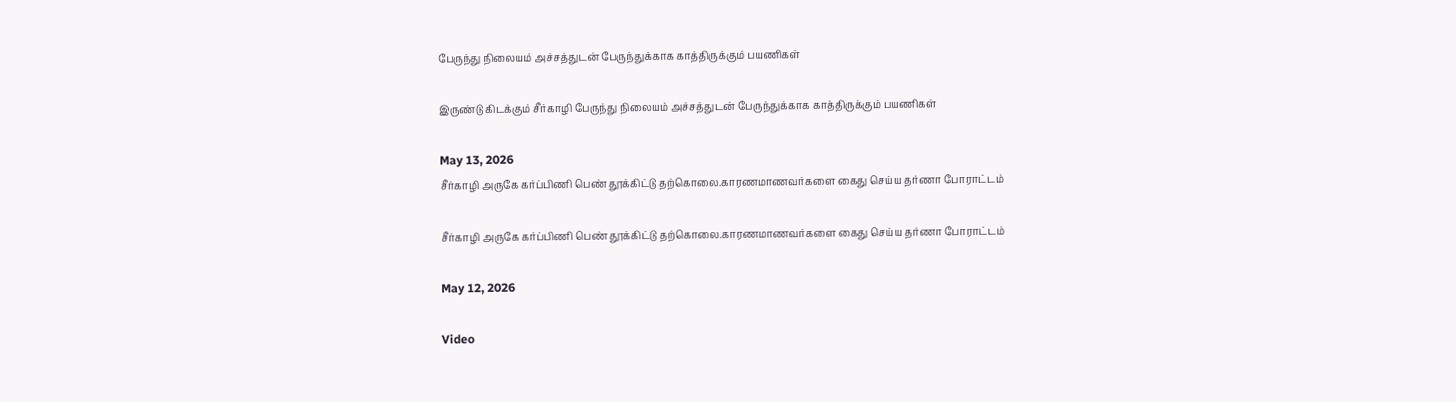பேருந்து நிலையம் அச்சத்துடன் பேருந்துக்காக காத்திருக்கும் பயணிகள்

இருண்டு கிடக்கும் சீர்காழி பேருந்து நிலையம் அச்சத்துடன் பேருந்துக்காக காத்திருக்கும் பயணிகள்

May 13, 2026
சீர்காழி அருகே கர்ப்பிணி பெண் தூக்கிட்டு தற்கொலை.காரணமாணவர்களை கைது செய்ய தர்ணா போராட்டம்

சீர்காழி அருகே கர்ப்பிணி பெண் தூக்கிட்டு தற்கொலை.காரணமாணவர்களை கைது செய்ய தர்ணா போராட்டம்

May 12, 2026

Video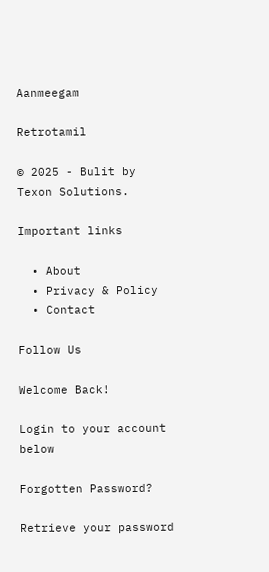Aanmeegam

Retrotamil

© 2025 - Bulit by Texon Solutions.

Important links

  • About
  • Privacy & Policy
  • Contact

Follow Us

Welcome Back!

Login to your account below

Forgotten Password?

Retrieve your password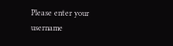Please enter your username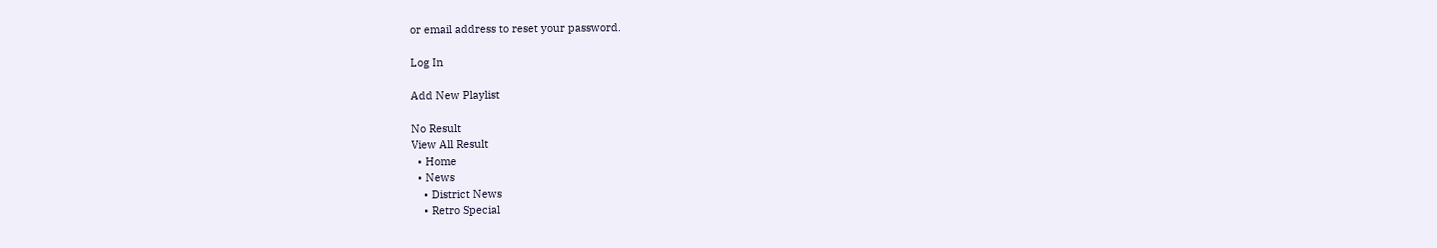or email address to reset your password.

Log In

Add New Playlist

No Result
View All Result
  • Home
  • News
    • District News
    • Retro Special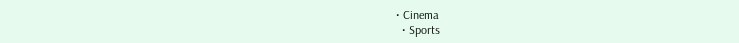• Cinema
  • Sports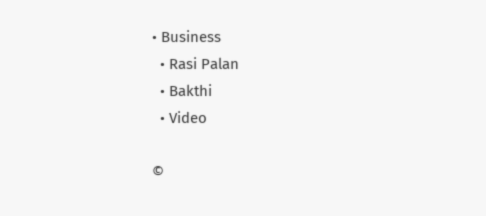• Business
  • Rasi Palan
  • Bakthi
  • Video

©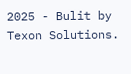2025 - Bulit by Texon Solutions.